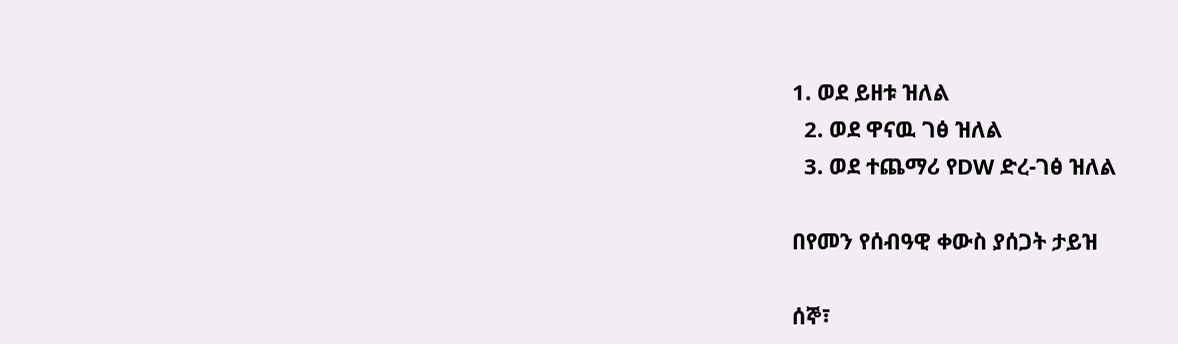1. ወደ ይዘቱ ዝለል
  2. ወደ ዋናዉ ገፅ ዝለል
  3. ወደ ተጨማሪ የDW ድረ-ገፅ ዝለል

በየመን የሰብዓዊ ቀውስ ያሰጋት ታይዝ

ሰኞ፣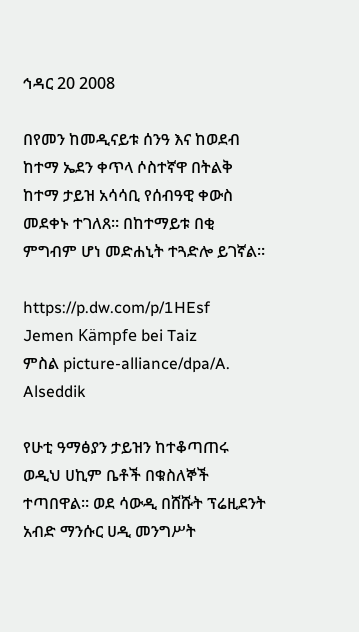ኅዳር 20 2008

በየመን ከመዲናይቱ ሰንዓ እና ከወደብ ከተማ ኤደን ቀጥላ ሶስተኛዋ በትልቅ ከተማ ታይዝ አሳሳቢ የሰብዓዊ ቀውስ መደቀኑ ተገለጸ። በከተማይቱ በቂ ምግብም ሆነ መድሐኒት ተጓድሎ ይገኛል።

https://p.dw.com/p/1HEsf
Jemen Kämpfe bei Taiz
ምስል picture-alliance/dpa/A. Alseddik

የሁቲ ዓማፅያን ታይዝን ከተቆጣጠሩ ወዲህ ሀኪም ቤቶች በቁስለኞች ተጣበዋል። ወደ ሳውዲ በሸሹት ፕሬዚደንት አብድ ማንሱር ሀዲ መንግሥት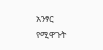አንፃር የሚዋጉት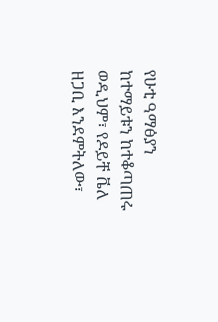የሁቲ ዓማፅያን ከተማይቱን ከተቆጣጠሩ ወዲህም፣ የዶይቸ ቬለ ዘጋቢ እንደምትለው፣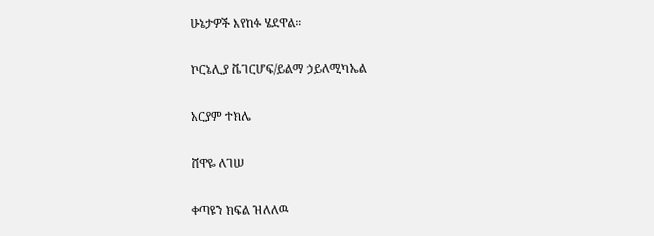ሁኔታዎች እየከፉ ሄደዋል።

ኮርኔሊያ ቬገርሆፍ/ይልማ ኃይለሚካኤል

አርያም ተክሌ

ሸዋዬ ለገሠ

ቀጣዩን ክፍል ዝለለዉ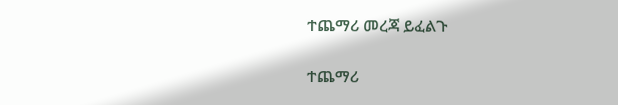ተጨማሪ መረጃ ይፈልጉ

ተጨማሪ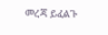መረጃ ይፈልጉ